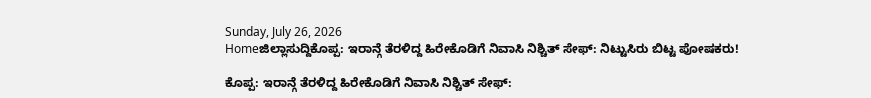Sunday, July 26, 2026
Homeಜಿಲ್ಲಾಸುದ್ದಿಕೊಪ್ಪ: ಇರಾನ್ಗೆ ತೆರಳಿದ್ದ ಹಿರೇಕೊಡಿಗೆ ನಿವಾಸಿ ನಿಶ್ಚಿತ್ ಸೇಫ್: ನಿಟ್ಟುಸಿರು ಬಿಟ್ಟ ಪೋಷಕರು!

ಕೊಪ್ಪ: ಇರಾನ್ಗೆ ತೆರಳಿದ್ದ ಹಿರೇಕೊಡಿಗೆ ನಿವಾಸಿ ನಿಶ್ಚಿತ್ ಸೇಫ್: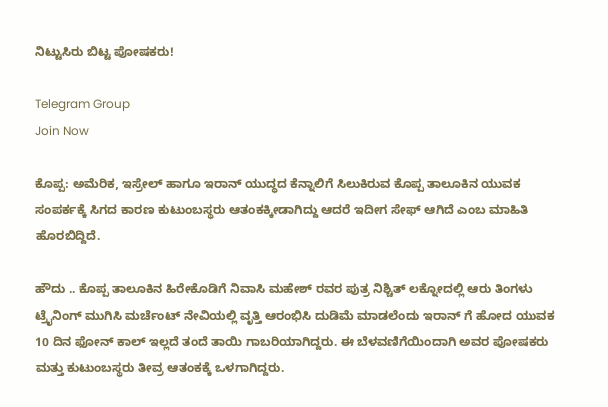ನಿಟ್ಟುಸಿರು ಬಿಟ್ಟ ಪೋಷಕರು!

Telegram Group
Join Now

ಕೊಪ್ಪ: ಅಮೆರಿಕ, ಇಸ್ರೇಲ್ ಹಾಗೂ ಇರಾನ್ ಯುದ್ಧದ ಕೆನ್ನಾಲಿಗೆ ಸಿಲುಕಿರುವ ಕೊಪ್ಪ ತಾಲೂಕಿನ ಯುವಕ ಸಂಪರ್ಕಕ್ಕೆ ಸಿಗದ ಕಾರಣ ಕುಟುಂಬಸ್ಥರು ಆತಂಕಕ್ಕೀಡಾಗಿದ್ದು ಆದರೆ ಇದೀಗ ಸೇಫ್‌ ಆಗಿದೆ ಎಂಬ ಮಾಹಿತಿ ಹೊರಬಿದ್ದಿದೆ.

ಹೌದು .. ಕೊಪ್ಪ ತಾಲೂಕಿನ ಹಿರೇಕೊಡಿಗೆ ನಿವಾಸಿ ಮಹೇಶ್ ರವರ ಪುತ್ರ ನಿಶ್ಚಿತ್ ಲಕ್ನೋದಲ್ಲಿ ಆರು ತಿಂಗಳು ಟ್ರೈನಿಂಗ್ ಮುಗಿಸಿ ಮರ್ಚೆಂಟ್ ನೇವಿಯಲ್ಲಿ ವೃತ್ತಿ ಆರಂಭಿಸಿ ದುಡಿಮೆ ಮಾಡಲೆಂದು ಇರಾನ್‌ ಗೆ ಹೋದ ಯುವಕ 10 ದಿನ ಫೋನ್ ಕಾಲ್ ಇಲ್ಲದೆ ತಂದೆ ತಾಯಿ ಗಾಬರಿಯಾಗಿದ್ದರು. ಈ ಬೆಳವಣಿಗೆಯಿಂದಾಗಿ ಅವರ ಪೋಷಕರು ಮತ್ತು ಕುಟುಂಬಸ್ಥರು ತೀವ್ರ ಆತಂಕಕ್ಕೆ ಒಳಗಾಗಿದ್ದರು.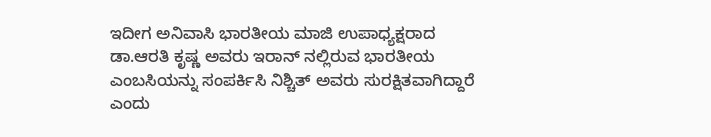ಇದೀಗ ಅನಿವಾಸಿ ಭಾರತೀಯ ಮಾಜಿ ಉಪಾಧ್ಯಕ್ಷರಾದ ಡಾ.ಆರತಿ ಕೃಷ್ಣ ಅವರು ಇರಾನ್ ನಲ್ಲಿರುವ ಭಾರತೀಯ ಎಂಬಸಿಯನ್ನು ಸಂಪರ್ಕಿಸಿ ನಿಶ್ಚಿತ್ ಅವರು ಸುರಕ್ಷಿತವಾಗಿದ್ದಾರೆ ಎಂದು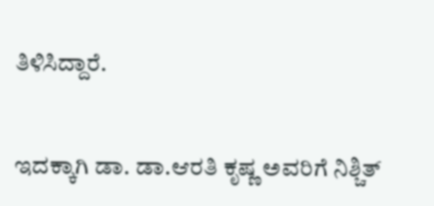ತಿಳಿಸಿದ್ದಾರೆ.


ಇದಕ್ಕಾಗಿ ಡಾ. ಡಾ.ಆರತಿ ಕೃಷ್ಣ ಅವರಿಗೆ ನಿಶ್ಚಿತ್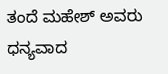ತಂದೆ ಮಹೇಶ್ ಅವರು ಧನ್ಯವಾದ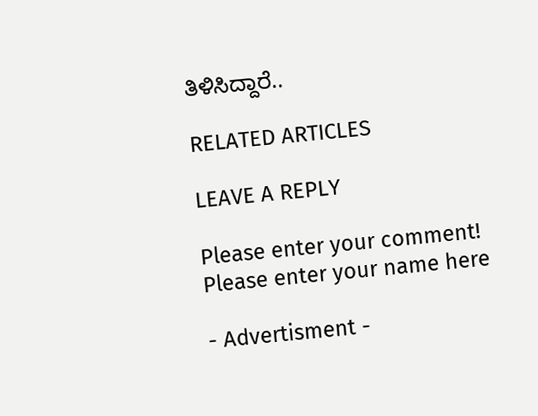ತಿಳಿಸಿದ್ದಾರೆ..

RELATED ARTICLES

LEAVE A REPLY

Please enter your comment!
Please enter your name here

- Advertisment -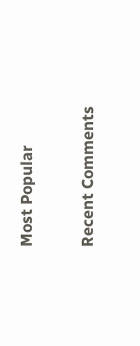Most Popular

Recent Comments